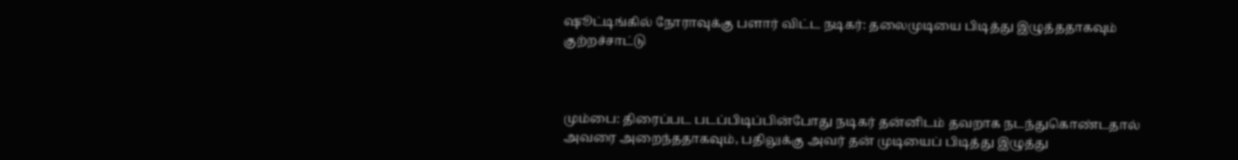ஷூட்டிங்கில் நோராவுக்கு பளார் விட்ட நடிகர்: தலைமுடியை பிடித்து இழுத்ததாகவும் குற்றச்சாட்டு



மும்பை: திரைப்பட படப்பிடிப்பின்போது நடிகர் தன்னிடம் தவறாக நடந்துகொண்டதால் அவரை அறைந்ததாகவும், பதிலுக்கு அவர் தன் முடியைப் பிடித்து இழுத்து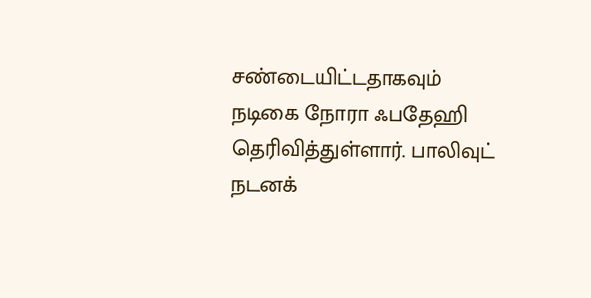சண்டையிட்டதாகவும் நடிகை நோரா ஃபதேஹி தெரிவித்துள்ளார். பாலிவுட் நடனக்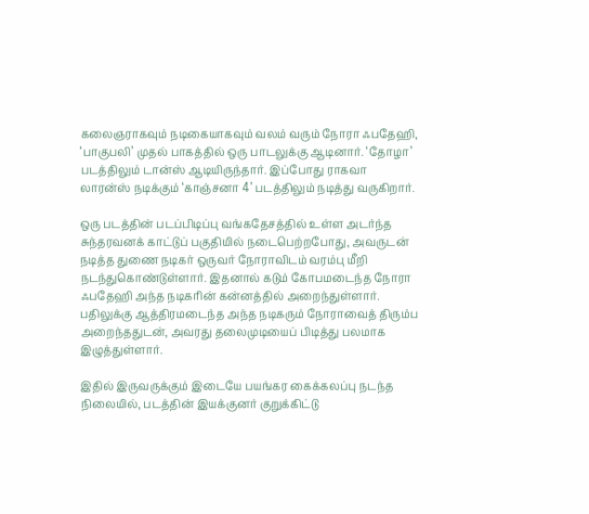கலைஞராகவும் நடிகையாகவும் வலம் வரும் நோரா ஃபதேஹி, ‘பாகுபலி’ முதல் பாகத்தில் ஒரு பாடலுக்கு ஆடினார். ‘தோழா’ படத்திலும் டான்ஸ் ஆடியிருந்தார். இப்போது ராகவா லாரன்ஸ் நடிக்கும் ‘காஞ்சனா 4’ படத்திலும் நடித்து வருகிறார்.

ஒரு படத்தின் படப்பிடிப்பு வங்கதேசத்தில் உள்ள அடர்ந்த சுந்தரவனக் காட்டுப் பகுதியில் நடைபெற்றபோது, அவருடன் நடித்த துணை நடிகர் ஒருவர் நோராவிடம் வரம்பு மீறி நடந்துகொண்டுள்ளார். இதனால் கடும் கோபமடைந்த நோரா ஃபதேஹி அந்த நடிகரின் கன்னத்தில் அறைந்துள்ளார். பதிலுக்கு ஆத்திரமடைந்த அந்த நடிகரும் நோராவைத் திரும்ப அறைந்ததுடன், அவரது தலைமுடியைப் பிடித்து பலமாக இழுத்துள்ளார்.

இதில் இருவருக்கும் இடையே பயங்கர கைக்கலப்பு நடந்த நிலையில், படத்தின் இயக்குனர் குறுக்கிட்டு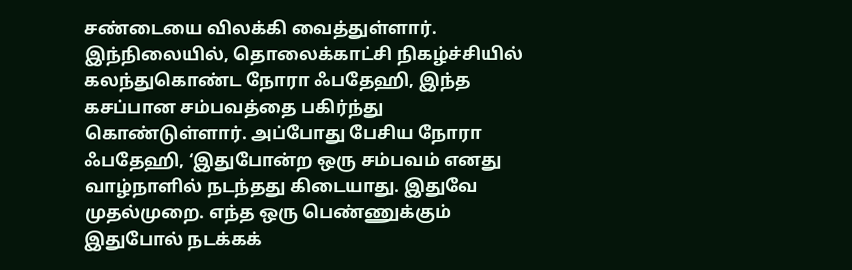சண்டையை விலக்கி வைத்துள்ளார். இந்நிலையில், தொலைக்காட்சி நிகழ்ச்சியில் கலந்துகொண்ட நோரா ஃபதேஹி, இந்த கசப்பான சம்பவத்தை பகிர்ந்து கொண்டுள்ளார். அப்போது பேசிய நோரா ஃபதேஹி, ‘இதுபோன்ற ஒரு சம்பவம் எனது வாழ்நாளில் நடந்தது கிடையாது. இதுவே முதல்முறை. எந்த ஒரு பெண்ணுக்கும் இதுபோல் நடக்கக்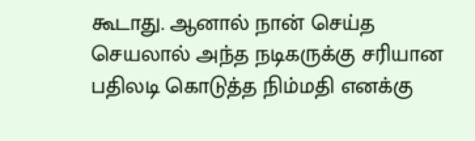கூடாது. ஆனால் நான் செய்த செயலால் அந்த நடிகருக்கு சரியான பதிலடி கொடுத்த நிம்மதி எனக்கு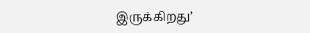இருக்கிறது’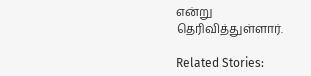என்று தெரிவித்துள்ளார்.

Related Stories: